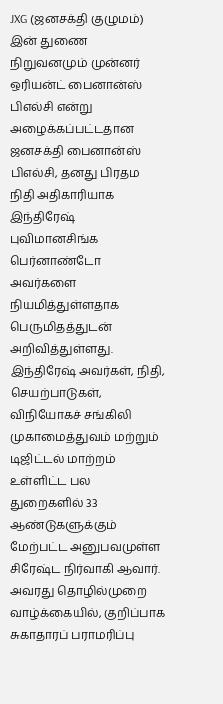JXG (ஜனசக்தி குழுமம்) இன் துணை நிறுவனமும் முன்னர் ஒரியன்ட் பைனான்ஸ் பிஎல்சி என்று அழைக்கப்பட்டதான ஜனசக்தி பைனான்ஸ் பிஎல்சி, தனது பிரதம நிதி அதிகாரியாக இந்திரேஷ் புவிமானசிங்க பெர்னாண்டோ அவர்களை நியமித்துள்ளதாக பெருமிதத்துடன் அறிவித்துள்ளது.
இந்திரேஷ் அவர்கள், நிதி, செயற்பாடுகள், விநியோகச் சங்கிலி முகாமைத்துவம் மற்றும் டிஜிட்டல் மாற்றம் உள்ளிட்ட பல துறைகளில் 33 ஆண்டுகளுக்கும் மேற்பட்ட அனுபவமுள்ள சிரேஷ்ட நிர்வாகி ஆவார். அவரது தொழில்முறை வாழ்க்கையில், குறிப்பாக சுகாதாரப் பராமரிப்பு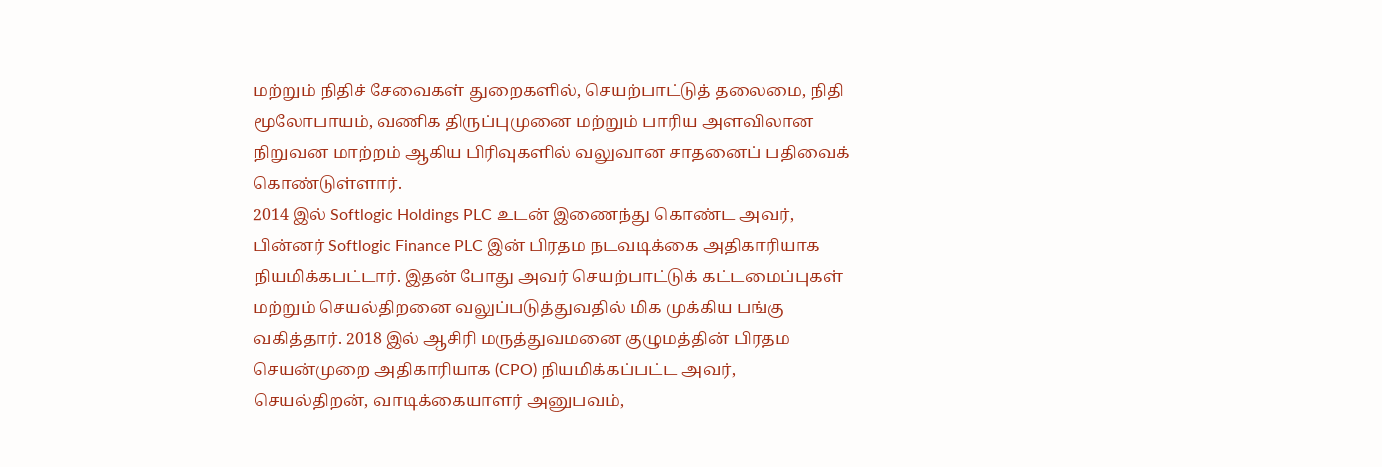மற்றும் நிதிச் சேவைகள் துறைகளில், செயற்பாட்டுத் தலைமை, நிதி மூலோபாயம், வணிக திருப்புமுனை மற்றும் பாரிய அளவிலான நிறுவன மாற்றம் ஆகிய பிரிவுகளில் வலுவான சாதனைப் பதிவைக் கொண்டுள்ளார்.
2014 இல் Softlogic Holdings PLC உடன் இணைந்து கொண்ட அவர், பின்னர் Softlogic Finance PLC இன் பிரதம நடவடிக்கை அதிகாரியாக நியமிக்கபட்டார். இதன் போது அவர் செயற்பாட்டுக் கட்டமைப்புகள் மற்றும் செயல்திறனை வலுப்படுத்துவதில் மிக முக்கிய பங்கு வகித்தார். 2018 இல் ஆசிரி மருத்துவமனை குழுமத்தின் பிரதம செயன்முறை அதிகாரியாக (CPO) நியமிக்கப்பட்ட அவர், செயல்திறன், வாடிக்கையாளர் அனுபவம்,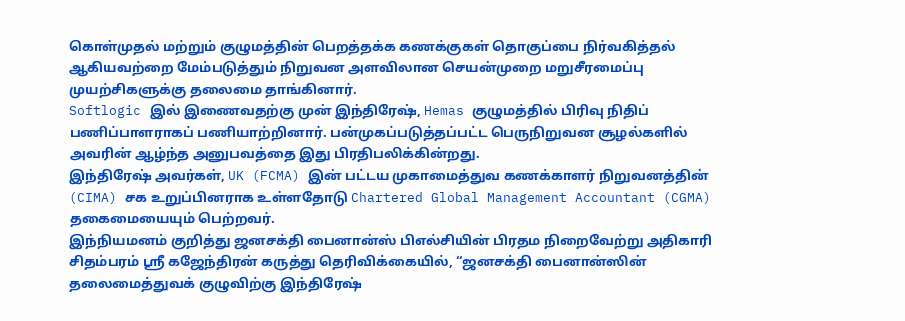கொள்முதல் மற்றும் குழுமத்தின் பெறத்தக்க கணக்குகள் தொகுப்பை நிர்வகித்தல் ஆகியவற்றை மேம்படுத்தும் நிறுவன அளவிலான செயன்முறை மறுசீரமைப்பு முயற்சிகளுக்கு தலைமை தாங்கினார்.
Softlogic இல் இணைவதற்கு முன் இந்திரேஷ், Hemas குழுமத்தில் பிரிவு நிதிப் பணிப்பாளராகப் பணியாற்றினார். பன்முகப்படுத்தப்பட்ட பெருநிறுவன சூழல்களில் அவரின் ஆழ்ந்த அனுபவத்தை இது பிரதிபலிக்கின்றது.
இந்திரேஷ் அவர்கள், UK (FCMA) இன் பட்டய முகாமைத்துவ கணக்காளர் நிறுவனத்தின் (CIMA) சக உறுப்பினராக உள்ளதோடு Chartered Global Management Accountant (CGMA) தகைமையையும் பெற்றவர்.
இந்நியமனம் குறித்து ஜனசக்தி பைனான்ஸ் பிஎல்சியின் பிரதம நிறைவேற்று அதிகாரி சிதம்பரம் ஸ்ரீ கஜேந்திரன் கருத்து தெரிவிக்கையில், “ஜனசக்தி பைனான்ஸின் தலைமைத்துவக் குழுவிற்கு இந்திரேஷ்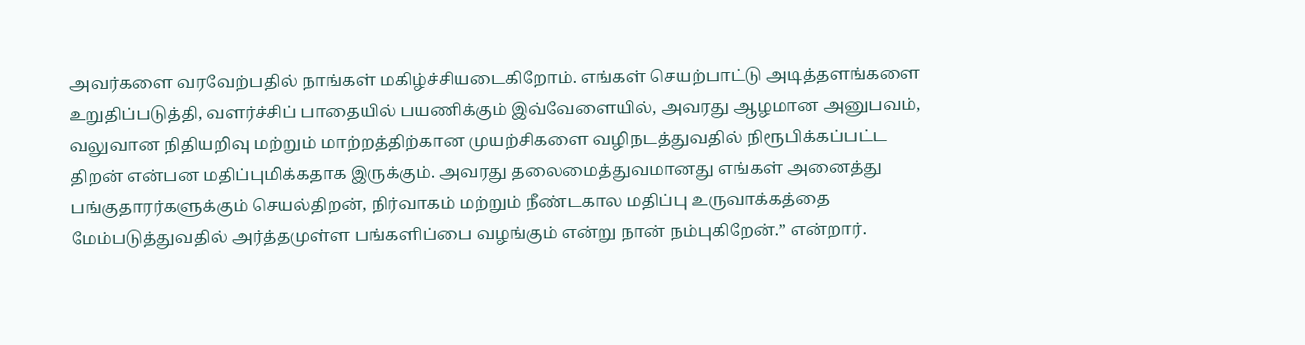அவர்களை வரவேற்பதில் நாங்கள் மகிழ்ச்சியடைகிறோம். எங்கள் செயற்பாட்டு அடித்தளங்களை உறுதிப்படுத்தி, வளர்ச்சிப் பாதையில் பயணிக்கும் இவ்வேளையில், அவரது ஆழமான அனுபவம், வலுவான நிதியறிவு மற்றும் மாற்றத்திற்கான முயற்சிகளை வழிநடத்துவதில் நிரூபிக்கப்பட்ட திறன் என்பன மதிப்புமிக்கதாக இருக்கும். அவரது தலைமைத்துவமானது எங்கள் அனைத்து பங்குதாரர்களுக்கும் செயல்திறன், நிர்வாகம் மற்றும் நீண்டகால மதிப்பு உருவாக்கத்தை மேம்படுத்துவதில் அர்த்தமுள்ள பங்களிப்பை வழங்கும் என்று நான் நம்புகிறேன்.” என்றார்.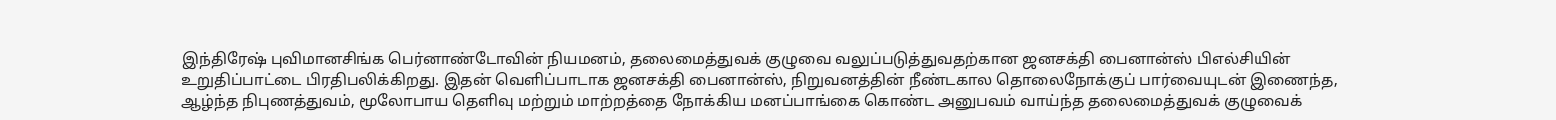இந்திரேஷ் புவிமானசிங்க பெர்னாண்டோவின் நியமனம், தலைமைத்துவக் குழுவை வலுப்படுத்துவதற்கான ஜனசக்தி பைனான்ஸ் பிஎல்சியின் உறுதிப்பாட்டை பிரதிபலிக்கிறது. இதன் வெளிப்பாடாக ஜனசக்தி பைனான்ஸ், நிறுவனத்தின் நீண்டகால தொலைநோக்குப் பார்வையுடன் இணைந்த, ஆழ்ந்த நிபுணத்துவம், மூலோபாய தெளிவு மற்றும் மாற்றத்தை நோக்கிய மனப்பாங்கை கொண்ட அனுபவம் வாய்ந்த தலைமைத்துவக் குழுவைக்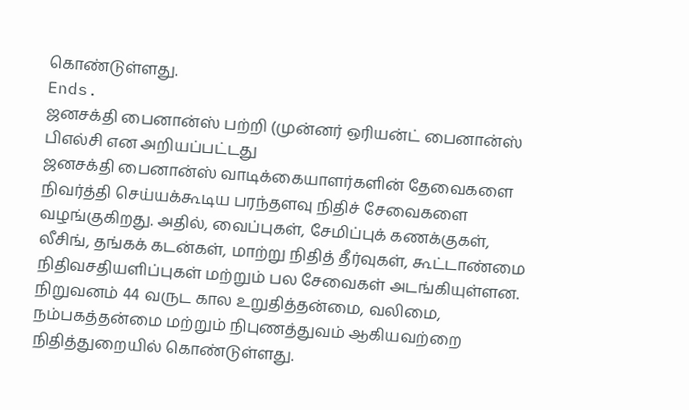கொண்டுள்ளது.
Ends.
ஜனசக்தி பைனான்ஸ் பற்றி (முன்னர் ஒரியன்ட் பைனான்ஸ் பிஎல்சி என அறியப்பட்டது
ஜனசக்தி பைனான்ஸ் வாடிக்கையாளர்களின் தேவைகளை நிவர்த்தி செய்யக்கூடிய பரந்தளவு நிதிச் சேவைகளை வழங்குகிறது. அதில், வைப்புகள், சேமிப்புக் கணக்குகள், லீசிங், தங்கக் கடன்கள், மாற்று நிதித் தீர்வுகள், கூட்டாண்மை நிதிவசதியளிப்புகள் மற்றும் பல சேவைகள் அடங்கியுள்ளன. நிறுவனம் 44 வருட கால உறுதித்தன்மை, வலிமை, நம்பகத்தன்மை மற்றும் நிபுணத்துவம் ஆகியவற்றை நிதித்துறையில் கொண்டுள்ளது.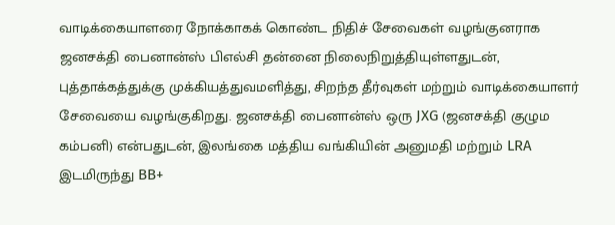வாடிக்கையாளரை நோக்காகக் கொண்ட நிதிச் சேவைகள் வழங்குனராக ஜனசக்தி பைனான்ஸ் பிஎல்சி தன்னை நிலைநிறுத்தியுள்ளதுடன், புத்தாக்கத்துக்கு முக்கியத்துவமளித்து, சிறந்த தீர்வுகள் மற்றும் வாடிக்கையாளர் சேவையை வழங்குகிறது. ஜனசக்தி பைனான்ஸ் ஒரு JXG (ஜனசக்தி குழும கம்பனி) என்பதுடன், இலங்கை மத்திய வங்கியின் அனுமதி மற்றும் LRA இடமிருந்து BB+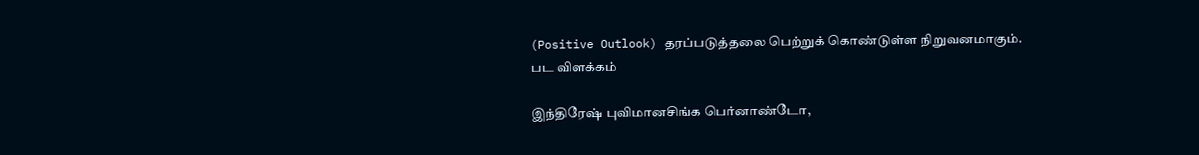(Positive Outlook) தரப்படுத்தலை பெற்றுக் கொண்டுள்ள நிறுவனமாகும்.
பட விளக்கம்

இந்திரேஷ் புவிமானசிங்க பெர்னாண்டோ,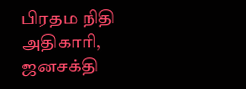பிரதம நிதி அதிகாரி, ஜனசக்தி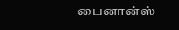பைனான்ஸ்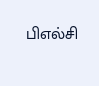பிஎல்சி